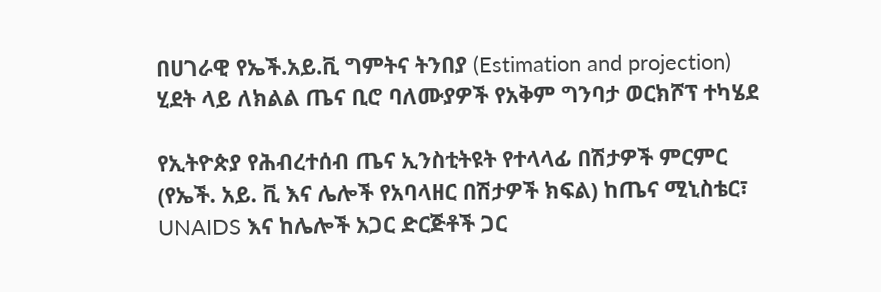በሀገራዊ የኤች.አይ.ቪ ግምትና ትንበያ (Estimation and projection) ሂደት ላይ ለክልል ጤና ቢሮ ባለሙያዎች የአቅም ግንባታ ወርክሾፕ ተካሄደ

የኢትዮጵያ የሕብረተሰብ ጤና ኢንስቲትዩት የተላላፊ በሽታዎች ምርምር (የኤች. አይ. ቪ እና ሌሎች የአባላዘር በሽታዎች ክፍል) ከጤና ሚኒስቴር፣ UNAIDS እና ከሌሎች አጋር ድርጅቶች ጋር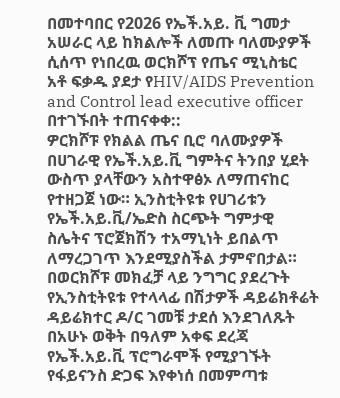በመተባበር የ2026 የኤች.አይ. ቪ ግመታ አሠራር ላይ ከክልሎች ለመጡ ባለሙያዎች ሲሰጥ የነበረዉ ወርክሾፕ የጤና ሚኒስቴር አቶ ፍቃዱ ያደታ የHIV/AIDS Prevention and Control lead executive officer በተገኙበት ተጠናቀቀ::
ዎርክሾፑ የክልል ጤና ቢሮ ባለሙያዎች በሀገራዊ የኤች.አይ.ቪ ግምትና ትንበያ ሂደት ውስጥ ያላቸውን አስተዋፅኦ ለማጠናከር የተዘጋጀ ነው። ኢንስቲትዩቱ የሀገሪቱን የኤች.አይ.ቪ/ኤድስ ስርጭት ግምታዊ ስሌትና ፕሮጀክሽን ተአማኒነት ይበልጥ ለማረጋገጥ እንደሚያስችል ታምኖበታል።
በወርክሾፑ መክፈቻ ላይ ንግግር ያደረጉት የኢንስቲትዩቱ የተላላፊ በሽታዎች ዳይሬክቶሬት ዳይሬክተር ዶ/ር ገመቹ ታደሰ እንደገለጹት በአሁኑ ወቅት በዓለም አቀፍ ደረጃ የኤች.አይ.ቪ ፕሮግራሞች የሚያገኙት የፋይናንስ ድጋፍ እየቀነሰ በመምጣቱ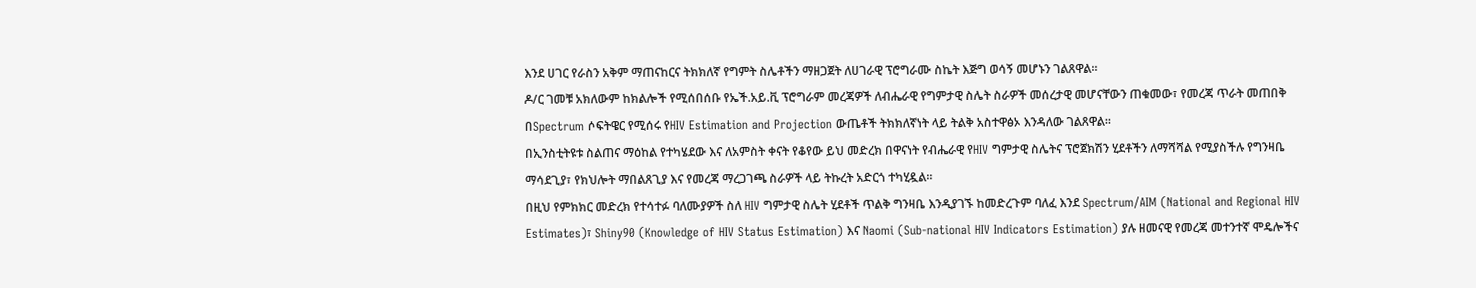እንደ ሀገር የራስን አቅም ማጠናከርና ትክክለኛ የግምት ስሌቶችን ማዘጋጀት ለሀገራዊ ፕሮግራሙ ስኬት እጅግ ወሳኝ መሆኑን ገልጸዋል።
ዶ/ር ገመቹ አክለውም ከክልሎች የሚሰበሰቡ የኤች.አይ.ቪ ፕሮግራም መረጃዎች ለብሔራዊ የግምታዊ ስሌት ስራዎች መሰረታዊ መሆናቸውን ጠቁመው፣ የመረጃ ጥራት መጠበቅ በSpectrum ሶፍትዌር የሚሰሩ የHIV Estimation and Projection ውጤቶች ትክክለኛነት ላይ ትልቅ አስተዋፅኦ እንዳለው ገልጸዋል።
በኢንስቲትዩቱ ስልጠና ማዕከል የተካሄደው እና ለአምስት ቀናት የቆየው ይህ መድረክ በዋናነት የብሔራዊ የHIV ግምታዊ ስሌትና ፕሮጀክሽን ሂደቶችን ለማሻሻል የሚያስችሉ የግንዛቤ ማሳደጊያ፣ የክህሎት ማበልጸጊያ እና የመረጃ ማረጋገጫ ስራዎች ላይ ትኩረት አድርጎ ተካሂዷል።
በዚህ የምክክር መድረክ የተሳተፉ ባለሙያዎች ስለ HIV ግምታዊ ስሌት ሂደቶች ጥልቅ ግንዛቤ እንዲያገኙ ከመድረጉም ባለፈ እንደ Spectrum/AIM (National and Regional HIV Estimates)፣ Shiny90 (Knowledge of HIV Status Estimation) እና Naomi (Sub-national HIV Indicators Estimation) ያሉ ዘመናዊ የመረጃ መተንተኛ ሞዴሎችና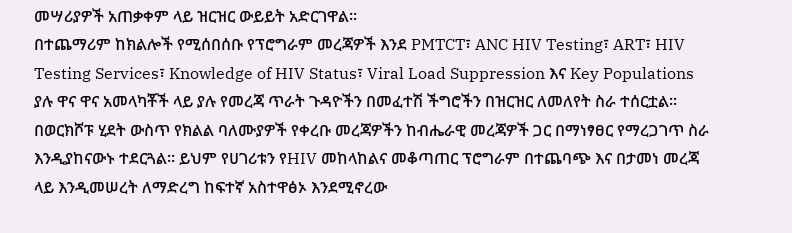መሣሪያዎች አጠቃቀም ላይ ዝርዝር ውይይት አድርገዋል።
በተጨማሪም ከክልሎች የሚሰበሰቡ የፕሮግራም መረጃዎች እንደ PMTCT፣ ANC HIV Testing፣ ART፣ HIV Testing Services፣ Knowledge of HIV Status፣ Viral Load Suppression እና Key Populations ያሉ ዋና ዋና አመላካቾች ላይ ያሉ የመረጃ ጥራት ጉዳዮችን በመፈተሽ ችግሮችን በዝርዝር ለመለየት ስራ ተሰርቷል።
በወርክሾፑ ሂደት ውስጥ የክልል ባለሙያዎች የቀረቡ መረጃዎችን ከብሔራዊ መረጃዎች ጋር በማነፃፀር የማረጋገጥ ስራ እንዲያከናውኑ ተደርጓል። ይህም የሀገሪቱን የHIV መከላከልና መቆጣጠር ፕሮግራም በተጨባጭ እና በታመነ መረጃ ላይ እንዲመሠረት ለማድረግ ከፍተኛ አስተዋፅኦ እንደሚኖረው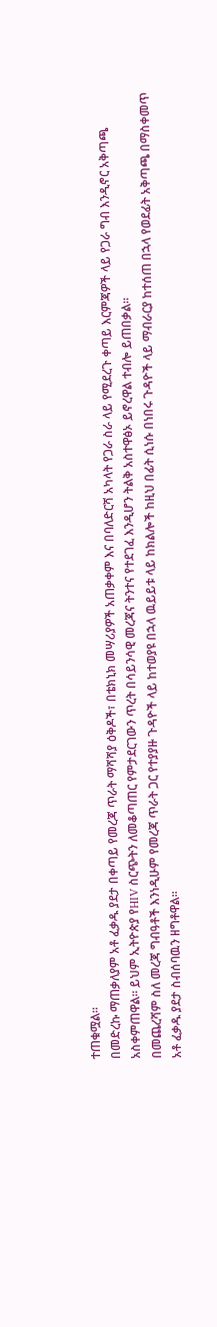ተጠቁሟል።
በመድረኩ ማጠቃለያም አቶ ፈቃዱ ያደታ በቀጣይ የመረጃ ጥራት ማሻሻያ ዕቅዶች፣ በቴክኒክ መሣሪያዎች አጠቃቀም እና በባለድርሻ አካላት የጋራ ስራ ላይ የሚደረጉ ቀጣይ እርምጃዎች ላይ የጋራ ግብ እንዲኖር አቅጣጫ አስቀምጠዋል። ይህም ኢትዮጵያ የHIV ስርጭትን ለመቆጣጠር የምታደርገውን ጥረት በሳይንሳዊ መረጃና ትንተና የተደገፈ እንዲሆን ትልቅ አስተዋፅኦ ይኖረዋል ተብሎ ይጠበቃል።
በመጨረሻም ስለ መረጃ ግብዓቶች እንነዲሁም የመረጃ ጥራት ጋር የተያያዙ ጉዳዮች ላይ ከተወያዩ በኋላ ዉይይቱ ላይ ከክልሎች ከዚህ በፊት ሲነሱ በነበሩ ጉዳዮች ላይ ማብራርያ ከተሰጠ በኋላ የወደፊት አቅጣጫ በማስቀመጥ አቶ ፈቃዱ ያደታ ስብሰባዉን ዘግቶዋል።